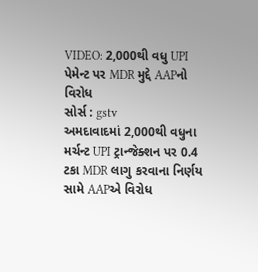VIDEO: 2,000થી વધુ UPI પેમેન્ટ પર MDR મુદ્દે AAPનો વિરોધ
સોર્સ : gstv
અમદાવાદમાં 2,000થી વધુના મર્ચન્ટ UPI ટ્રાન્જેક્શન પર 0.4 ટકા MDR લાગુ કરવાના નિર્ણય સામે AAPએ વિરોધ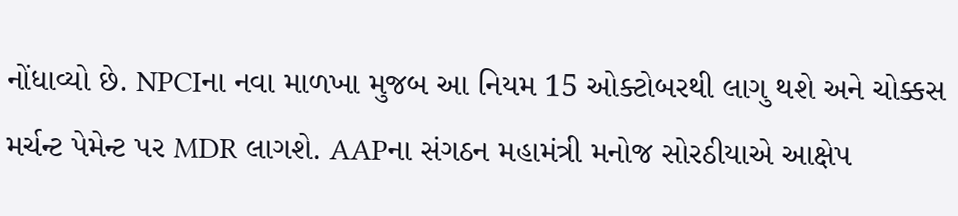નોંધાવ્યો છે. NPCIના નવા માળખા મુજબ આ નિયમ 15 ઓક્ટોબરથી લાગુ થશે અને ચોક્કસ મર્ચન્ટ પેમેન્ટ પર MDR લાગશે. AAPના સંગઠન મહામંત્રી મનોજ સોરઠીયાએ આક્ષેપ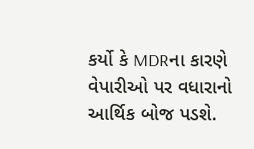કર્યો કે MDRના કારણે વેપારીઓ પર વધારાનો આર્થિક બોજ પડશે.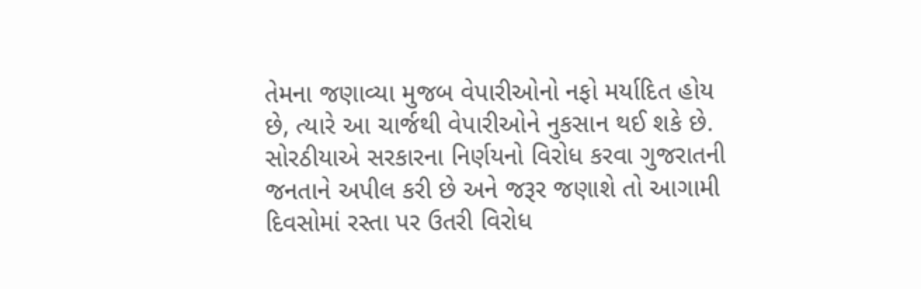તેમના જણાવ્યા મુજબ વેપારીઓનો નફો મર્યાદિત હોય છે, ત્યારે આ ચાર્જથી વેપારીઓને નુકસાન થઈ શકે છે. સોરઠીયાએ સરકારના નિર્ણયનો વિરોધ કરવા ગુજરાતની જનતાને અપીલ કરી છે અને જરૂર જણાશે તો આગામી દિવસોમાં રસ્તા પર ઉતરી વિરોધ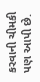કરવાની ચીમકી પણ આપી છે.